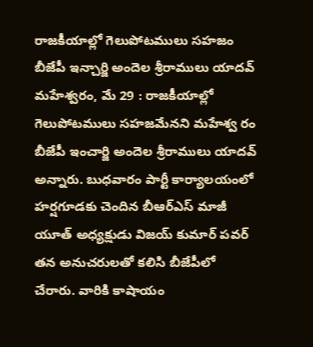రాజకీయాల్లో గెలుపోటములు సహజం
బీజేపీ ఇన్చార్జి అందెల శ్రీరాములు యాదవ్
మహేశ్వరం, మే 29 : రాజకీయాల్లో గెలుపోటములు సహజమేనని మహేశ్వ రం బీజేపీ ఇంచార్జి అందెల శ్రీరాములు యాదవ్ అన్నారు. బుధవారం పార్టీ కార్యాలయంలో హర్షగూడకు చెందిన బీఆర్ఎస్ మాజీ యూత్ అధ్యక్షుడు విజయ్ కుమార్ పవర్ తన అనుచరులతో కలిసి బీజేపీలో చేరారు. వారికి కాషాయం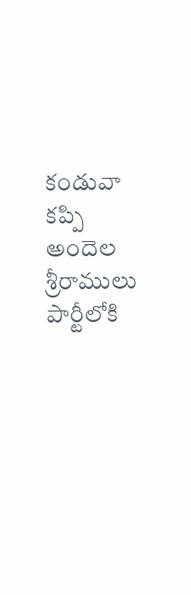కండువా కప్పి అందెల శ్రీరాములు పార్టీలోకి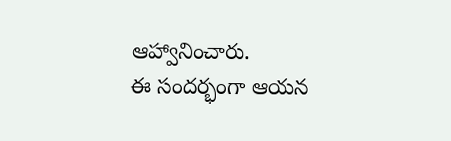ఆహ్వానించారు.
ఈ సందర్భంగా ఆయన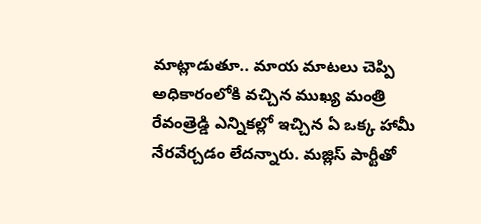మాట్లాడుతూ.. మాయ మాటలు చెప్పి అధికారంలోకి వచ్చిన ముఖ్య మంత్రి రేవంత్రెడ్డి ఎన్నికల్లో ఇచ్చిన ఏ ఒక్క హామీ నేరవేర్చడం లేదన్నారు. మజ్లిస్ పార్టీతో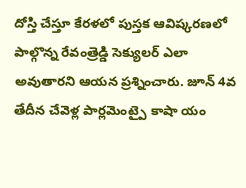దోస్తి చేస్తూ కేరళలో పుస్తక ఆవిష్కరణలో పాల్గొన్న రేవంత్రెడ్డి సెక్యులర్ ఎలా అవుతారని ఆయన ప్రశ్నించారు. జూన్ 4వ తేదీన చేవెళ్ల పార్లమెంట్పై కాషా యం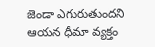జెండా ఎగురుతుందని ఆయన ధీమా వ్యక్తం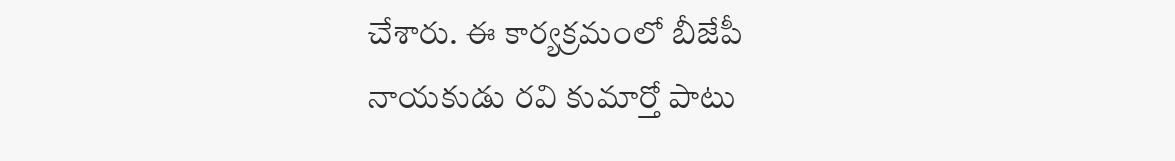చేశారు. ఈ కార్యక్రమంలో బీజేపీ నాయకుడు రవి కుమార్తో పాటు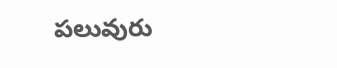పలువురు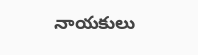నాయకులు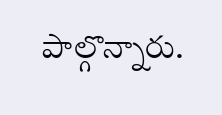పాల్గొన్నారు.